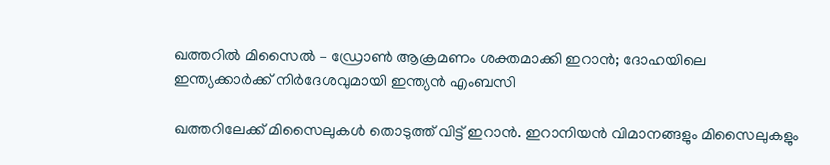ഖത്തറിൽ മിസൈൽ – ഡ്രോൺ ആക്രമണം ശക്തമാക്കി ഇറാൻ; ദോഹയിലെ ഇന്ത്യക്കാർക്ക് നിർദേശവുമായി ഇന്ത്യൻ എംബസി

ഖത്തറിലേക്ക് മിസൈലുകൾ തൊടുത്ത് വിട്ട് ഇറാൻ. ഇറാനിയൻ വിമാനങ്ങളും മിസൈലുകളും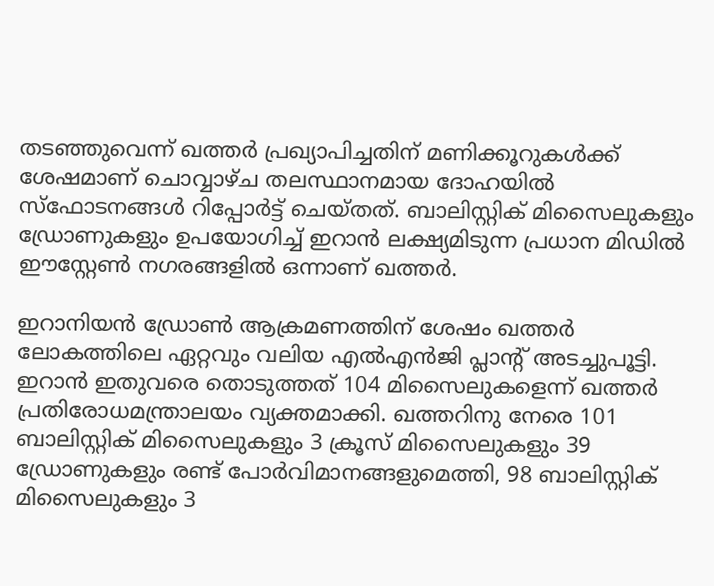തടഞ്ഞുവെന്ന് ഖത്തർ പ്രഖ്യാപിച്ചതിന് മണിക്കൂറുകൾക്ക് ശേഷമാണ് ചൊവ്വാഴ്ച തലസ്ഥാനമായ ദോഹയിൽ സ്ഫോടനങ്ങൾ റിപ്പോർട്ട് ചെയ്തത്. ബാലിസ്റ്റിക് മിസൈലുകളും ഡ്രോണുകളും ഉപയോഗിച്ച് ഇറാൻ ലക്ഷ്യമിടുന്ന പ്രധാന മിഡിൽ ഈസ്റ്റേൺ നഗരങ്ങളിൽ ഒന്നാണ് ഖത്തർ.

ഇറാനിയൻ ഡ്രോൺ ആക്രമണത്തിന് ശേഷം ഖത്തർ ലോകത്തിലെ ഏറ്റവും വലിയ എൽഎൻജി പ്ലാന്റ് അടച്ചുപൂട്ടി. ഇറാൻ ഇതുവരെ തൊടുത്തത് 104 മിസൈലുകളെന്ന് ഖത്തർ പ്രതിരോധമന്ത്രാലയം വ്യക്തമാക്കി. ഖത്തറിനു നേരെ 101 ബാലിസ്റ്റിക് മിസൈലുകളും 3 ക്രൂസ് മിസൈലുകളും 39 ഡ്രോണുകളും രണ്ട് പോർവിമാനങ്ങളുമെത്തി, 98 ബാലിസ്റ്റിക് മിസൈലുകളും 3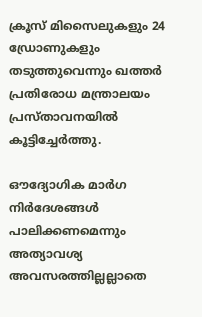ക്രൂസ് മിസൈലുകളും 24 ഡ്രോണുകളും തടുത്തുവെന്നും ഖത്തർ പ്രതിരോധ മന്ത്രാലയം പ്രസ്താവനയിൽ കൂട്ടിച്ചേർത്തു.

ഔദ്യോഗിക മാർഗ നിർദേശങ്ങൾ പാലിക്കണമെന്നും അത്യാവശ്യ അവസരത്തില്ലല്ലാതെ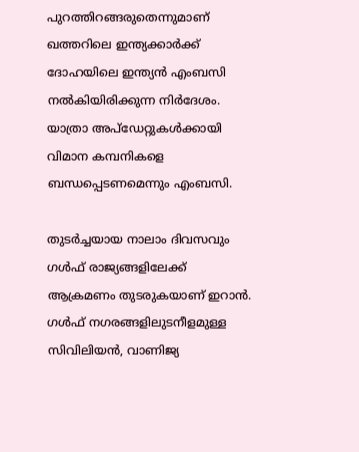പുറത്തിറങ്ങരുതെന്നുമാണ് ഖത്തറിലെ ഇന്ത്യക്കാർക്ക് ദോഹയിലെ ഇന്ത്യൻ എംബസി നൽകിയിരിക്കുന്ന നിർദേശം. യാത്രാ അപ്ഡേറ്റുകൾക്കായി വിമാന കമ്പനികളെ ബന്ധപ്പെടണമെന്നും എംബസി.

തുടർച്ചയായ നാലാം ദിവസവും ഗൾഫ് രാജ്യങ്ങളിലേക്ക് ആക്രമണം തുടരുകയാണ് ഇറാൻ. ഗൾഫ് നഗരങ്ങളിലുടനീളമുള്ള സിവിലിയൻ, വാണിജ്യ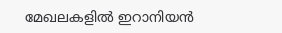മേഖലകളിൽ ഇറാനിയൻ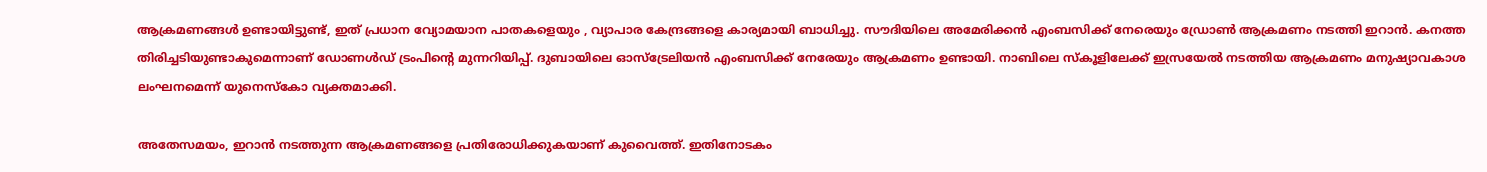ആക്രമണങ്ങൾ ഉണ്ടായിട്ടുണ്ട്, ഇത് പ്രധാന വ്യോമയാന പാതകളെയും , വ്യാപാര കേന്ദ്രങ്ങളെ കാര്യമായി ബാധിച്ചു. സൗദിയിലെ അമേരിക്കൻ എംബസിക്ക് നേരെയും ഡ്രോൺ ആക്രമണം നടത്തി ഇറാൻ. കനത്ത തിരിച്ചടിയുണ്ടാകുമെന്നാണ് ഡോണൾഡ് ട്രംപിന്റെ മുന്നറിയിപ്പ്. ദുബായിലെ ഓസ്ട്രേലിയൻ എംബസിക്ക് നേരേയും ആക്രമണം ഉണ്ടായി. നാബിലെ സ്കൂളിലേക്ക് ഇസ്രയേൽ നടത്തിയ ആക്രമണം മനുഷ്യാവകാശ ലംഘനമെന്ന് യുനെസ്കോ വ്യക്തമാക്കി.

അതേസമയം, ഇറാൻ നടത്തുന്ന ആക്രമണങ്ങളെ പ്രതിരോധിക്കുകയാണ് കുവൈത്ത്. ഇതിനോടകം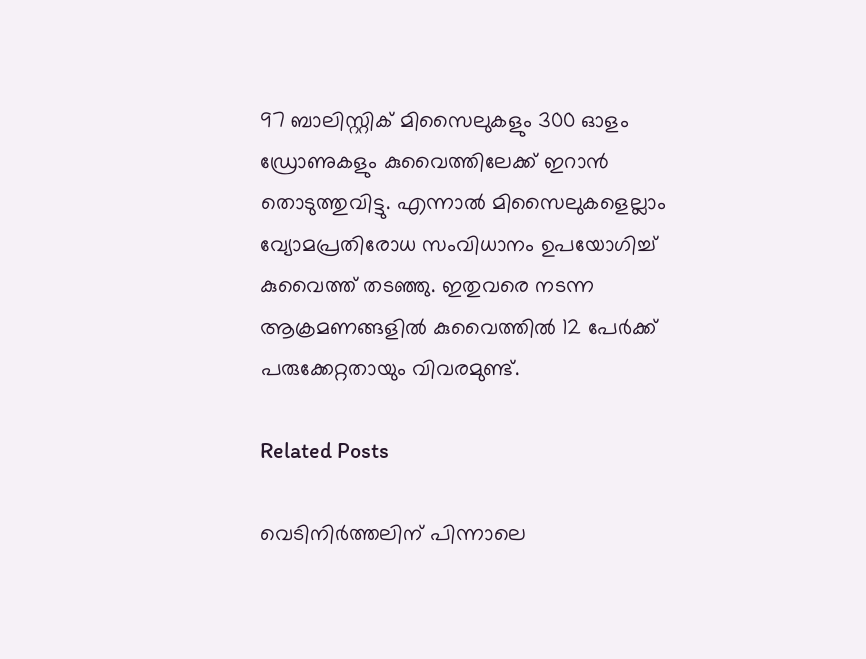97 ബാലിസ്റ്റിക് മിസൈലുകളും 300 ഓളം ഡ്രോണുകളും കുവൈത്തിലേക്ക് ഇറാൻ തൊടുത്തുവിട്ടു. എന്നാൽ മിസൈലുകളെല്ലാം വ്യോമപ്രതിരോധ സംവിധാനം ഉപയോഗിച്ച് കുവൈത്ത് തടഞ്ഞു. ഇതുവരെ നടന്ന ആക്രമണങ്ങളിൽ കുവൈത്തിൽ 12 പേർക്ക് പരുക്കേറ്റതായും വിവരമുണ്ട്.

Related Posts

വെടിനിര്‍ത്തലിന് പിന്നാലെ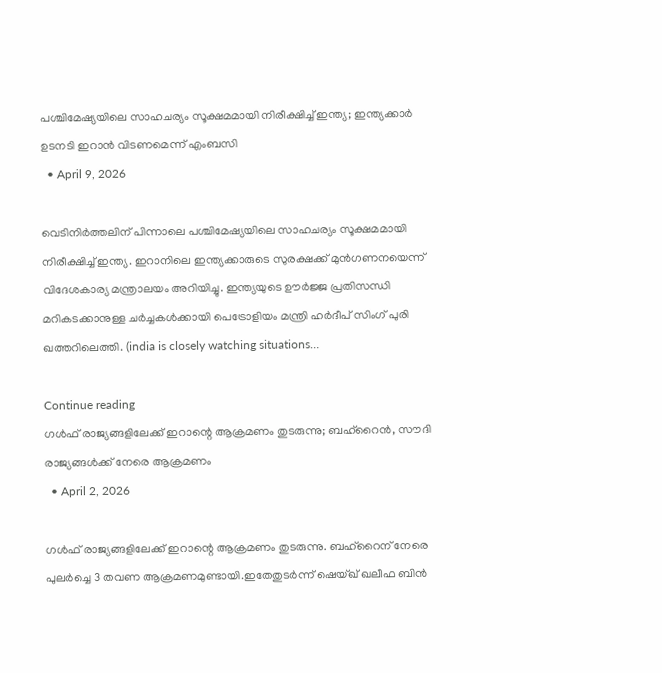പശ്ചിമേഷ്യയിലെ സാഹചര്യം സൂക്ഷമമായി നിരീക്ഷിച്ച് ഇന്ത്യ; ഇന്ത്യക്കാര്‍ ഉടനടി ഇറാന്‍ വിടണമെന്ന് എംബസി
  • April 9, 2026

വെടിനിര്‍ത്തലിന് പിന്നാലെ പശ്ചിമേഷ്യയിലെ സാഹചര്യം സൂക്ഷമമായി നിരീക്ഷിച്ച് ഇന്ത്യ. ഇറാനിലെ ഇന്ത്യക്കാരുടെ സുരക്ഷക്ക് മുന്‍ഗണനയെന്ന് വിദേശകാര്യ മന്ത്രാലയം അറിയിച്ചു. ഇന്ത്യയുടെ ഊര്‍ജ്ജ പ്രതിസന്ധി മറികടക്കാനുള്ള ചര്‍ച്ചകള്‍ക്കായി പെട്രോളിയം മന്ത്രി ഹര്‍ദീപ് സിംഗ് പുരി ഖത്തറിലെത്തി. (india is closely watching situations…

Continue reading
ഗൾഫ് രാജ്യങ്ങളിലേക്ക് ഇറാന്റെ ആക്രമണം തുടരുന്നു; ബഹ്‌റൈൻ, സൗദി രാജ്യങ്ങൾക്ക് നേരെ ആക്രമണം
  • April 2, 2026

ഗൾഫ് രാജ്യങ്ങളിലേക്ക് ഇറാന്റെ ആക്രമണം തുടരുന്നു. ബഹ്‌റൈന് നേരെ പുലർച്ചെ 3 തവണ ആക്രമണമുണ്ടായി.ഇതേതുടർന്ന് ഷെയ്ഖ് ഖലീഫ ബിൻ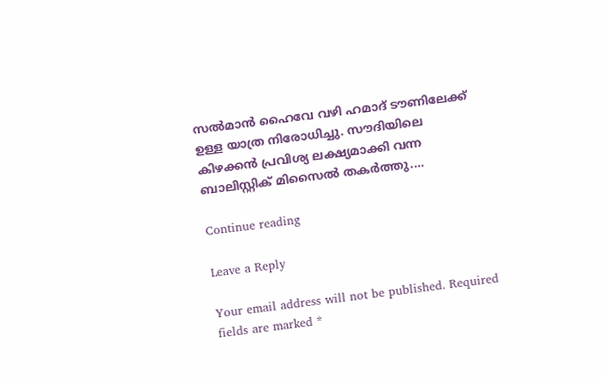സൽമാൻ ഹൈവേ വഴി ഹമാദ് ടൗണിലേക്ക് ഉള്ള യാത്ര നിരോധിച്ചു. സൗദിയിലെ കിഴക്കൻ പ്രവിശ്യ ലക്ഷ്യമാക്കി വന്ന ബാലിസ്റ്റിക് മിസൈൽ തകർത്തു.…

Continue reading

Leave a Reply

Your email address will not be published. Required fields are marked *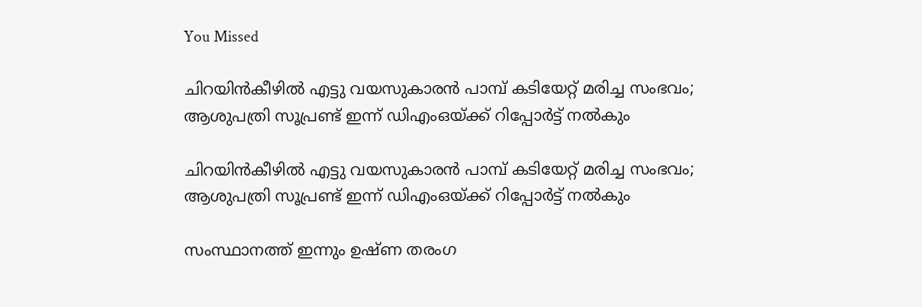You Missed

ചിറയിന്‍കീഴില്‍ എട്ടു വയസുകാരന്‍ പാമ്പ് കടിയേറ്റ് മരിച്ച സംഭവം; ആശുപത്രി സൂപ്രണ്ട് ഇന്ന് ഡിഎംഒയ്ക്ക് റിപ്പോര്‍ട്ട് നല്‍കും

ചിറയിന്‍കീഴില്‍ എട്ടു വയസുകാരന്‍ പാമ്പ് കടിയേറ്റ് മരിച്ച സംഭവം; ആശുപത്രി സൂപ്രണ്ട് ഇന്ന് ഡിഎംഒയ്ക്ക് റിപ്പോര്‍ട്ട് നല്‍കും

സംസ്ഥാനത്ത് ഇന്നും ഉഷ്ണ തരംഗ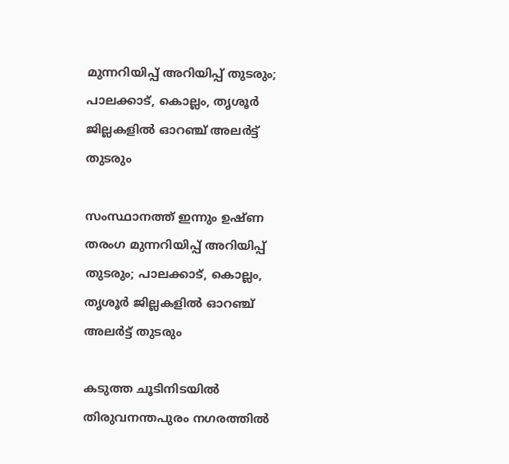മുന്നറിയിപ്പ് അറിയിപ്പ് തുടരും; പാലക്കാട്, കൊല്ലം, തൃശൂര്‍ ജില്ലകളില്‍ ഓറഞ്ച് അലര്‍ട്ട് തുടരും

സംസ്ഥാനത്ത് ഇന്നും ഉഷ്ണ തരംഗ മുന്നറിയിപ്പ് അറിയിപ്പ് തുടരും; പാലക്കാട്, കൊല്ലം, തൃശൂര്‍ ജില്ലകളില്‍ ഓറഞ്ച് അലര്‍ട്ട് തുടരും

കടുത്ത ചൂടിനിടയിൽ തിരുവനന്തപുരം നഗരത്തിൽ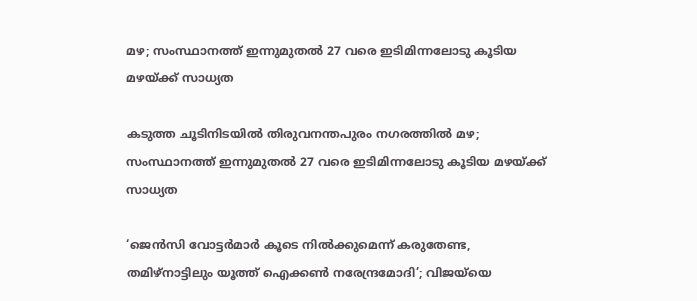മഴ; സംസ്ഥാനത്ത് ഇന്നുമുതൽ 27 വരെ ഇടിമിന്നലോടു കൂടിയ മഴയ്ക്ക് സാധ്യത

കടുത്ത ചൂടിനിടയിൽ തിരുവനന്തപുരം നഗരത്തിൽ മഴ; സംസ്ഥാനത്ത് ഇന്നുമുതൽ 27 വരെ ഇടിമിന്നലോടു കൂടിയ മഴയ്ക്ക് സാധ്യത

‘ജെൻസി വോട്ടർമാർ കൂടെ നിൽക്കുമെന്ന് കരുതേണ്ട, തമിഴ്നാട്ടിലും യൂത്ത് ഐക്കൺ നരേന്ദ്രമോദി’; വിജയ്‌യെ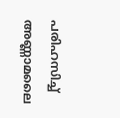പരിഹസിച്ച് അണ്ണാമലൈ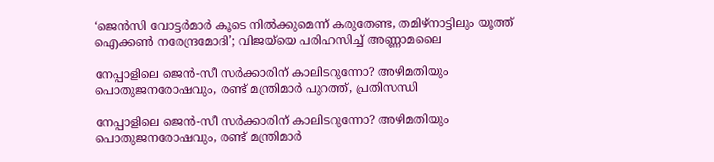‘ജെൻസി വോട്ടർമാർ കൂടെ നിൽക്കുമെന്ന് കരുതേണ്ട, തമിഴ്നാട്ടിലും യൂത്ത് ഐക്കൺ നരേന്ദ്രമോദി’; വിജയ്‌യെ പരിഹസിച്ച് അണ്ണാമലൈ

നേപ്പാളിലെ ജെന്‍-സീ സര്‍ക്കാരിന് കാലിടറുന്നോ? അഴിമതിയും പൊതുജനരോഷവും, രണ്ട് മന്ത്രിമാര്‍ പുറത്ത്, പ്രതിസന്ധി

നേപ്പാളിലെ ജെന്‍-സീ സര്‍ക്കാരിന് കാലിടറുന്നോ? അഴിമതിയും പൊതുജനരോഷവും, രണ്ട് മന്ത്രിമാര്‍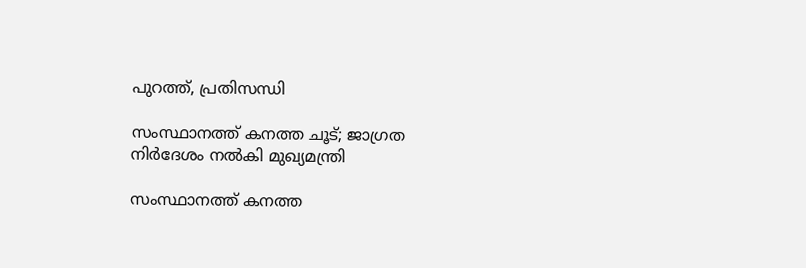പുറത്ത്, പ്രതിസന്ധി

സംസ്ഥാനത്ത് കനത്ത ചൂട്; ജാഗ്രത നിർദേശം നൽകി മുഖ്യമന്ത്രി

സംസ്ഥാനത്ത് കനത്ത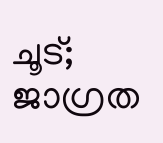ചൂട്; ജാഗ്രത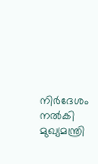നിർദേശം നൽകി മുഖ്യമന്ത്രി